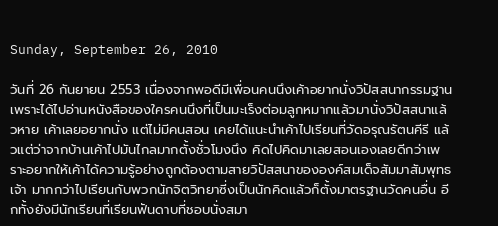Sunday, September 26, 2010

วันที่ 26 กันยายน 2553 เนื่องจากพอดีมีเพื่อนคนนึงเค้าอยากนั่งวิปัสสนากรรมฐานเพราะได้ไปอ่านหนังสือของใครคนนึงที่เป็นมะเร็งต่อมลูกหมากแล้วมานั่งวิปัสสนาแล้วหาย เค้าเลยอยากนั่ง แต่ไม่มีคนสอน เคยได้แนะนำเค้าไปเรียนที่วัดอรุณรัตนคีรี แล้วแต่ว่าจากบ้านเค้าไปมันไกลมากตั้งชั่วโมงนึง คิดไปคิดมาเลยสอนเองเลยดีกว่าเพราะอยากให้เค้าได้ความรู้อย่างถูกต้องตามสายวิปัสสนาขององค์สมเด็จสัมมาสัมพุทธเจ้า มากกว่าไปเรียนกับพวกนักจิตวิทยาซี่งเป็นนักคิดแล้วก็ตั้งมาตรฐานวัดคนอื่น อีกทั้งยังมีนักเรียนที่เรียนฟันดาบที่ชอบนั่งสมา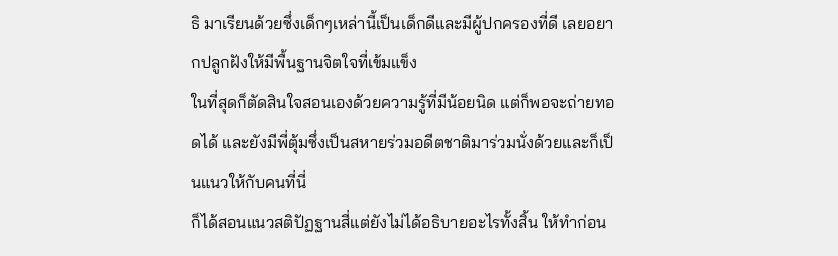ธิ มาเรียนด้วยซึ่งเด็กๆเหล่านี้เป็นเด็กดีและมีผู้ปกครองที่ดี เลยอยากปลูกฝังให้มีพื้นฐานจิตใจที่เข้มแข็ง
ในที่สุดก็ตัดสินใจสอนเองด้วยความรู้ที่มีน้อยนิด แต่ก็พอจะถ่ายทอดได้ และยังมีพี่ตุ้มซึ่งเป็นสหายร่วมอดีตชาติมาร่วมนั่งด้วยและก็เป็นแนวให้กับคนที่นี่
ก็ได้สอนแนวสติปัฏฐานสี่แต่ยังไม่ได้อธิบายอะไรทั้งสิ้น ให้ทำก่อน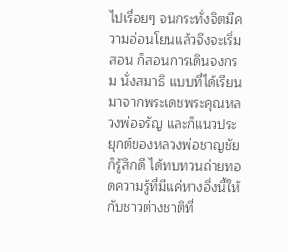ไปเรื่อยๆ จนกระทั่งจิตมีความอ่อนโยนแล้วจึงจะเริ่มสอน ก็สอนการเดินจงกรม นั่งสมาธิ แบบที่ได้เรียนมาจากพระเดชพระคุณหลวงพ่อจรัญ และก็แนวประยุกต์ของหลวงพ่อชาญชัย ก็รู้สึกดี ได้ทบทวนถ่ายทอดความรู้ที่มีแค่หางอึ่งนี้ให้กับชาวต่างชาติที่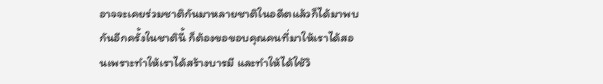อาจจะเคยร่วมชาติกันมาหลายชาติในอดีตแล้วก็ได้มาพบกันอีกครั้งในชาตินี้ ก็ต้องขอขอบคุณคนที่มาให้เราได้สอนเพราะทำให้เราได้สร้างบารมี และทำให้ได้ใช้วิ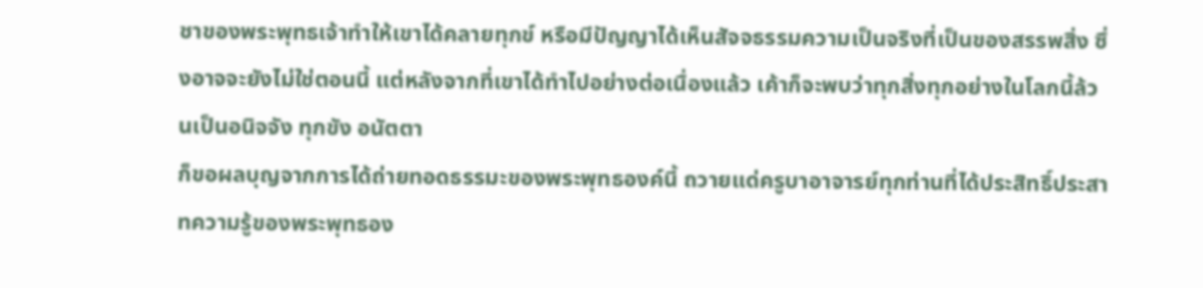ชาของพระพุทธเจ้าทำให้เขาได้คลายทุกข์ หรือมีปัญญาได้เห็นสัจจธรรมความเป็นจริงที่เป็นของสรรพสิ่ง ซึ่งอาจจะยังไม่ใช่ตอนนี้ แต่หลังจากที่เขาได้ทำไปอย่างต่อเนื่องแล้ว เค้าก็จะพบว่าทุกสิ่งทุกอย่างในโลกนี้ล้วนเป็นอนิจจัง ทุกขัง อนัตตา
ก็ขอผลบุญจากการได้ถ่ายทอดธรรมะของพระพุทธองค์นี้ ถวายแด่ครูบาอาจารย์ทุกท่านที่ได้ประสิทธิ์ประสาทความรู้ของพระพุทธอง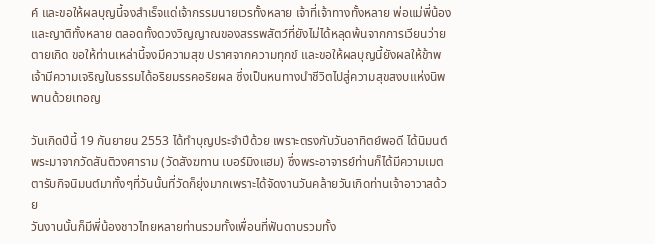ค์ และขอให้ผลบุญนี้จงสำเร็จแด่เจ้ากรรมนายเวรทั้งหลาย เจ้าที่เจ้าทางทั้งหลาย พ่อแม่พี่น้องและญาติทั้งหลาย ตลอดทั้งดวงวิญญาณของสรรพสัตว์ที่ยังไม่ได้หลุดพ้นจากการเวียนว่ายตายเกิด ขอให้ท่านเหล่านี้จงมีความสุข ปราศจากความทุกข์ และขอให้ผลบุญนี้ยังผลให้ข้าพเจ้ามีความเจริญในธรรมได้อริยมรรคอริยผล ซึ่งเป็นหนทางนำชีวิตไปสู่ความสุขสงบแห่งนิพพานด้วยเทอญ

วันเกิดปีนี้ 19 กันยายน 2553 ได้ทำบุญประจำปีด้วย เพราะตรงกับวันอาทิตย์พอดี ได้นิมนต์พระมาจากวัดสันติวงศาราม (วัดสังฆทาน เบอร์มิงแฮม) ซึ่งพระอาจารย์ท่านก็ได้มีความเมตตารับกิจนิมนต์มาทั้งๆที่วันนั้นที่วัดก็ยุ่งมากเพราะได้จัดงานวันคล้ายวันเกิดท่านเจ้าอาวาสด้วย
วันงานนั้นก็มีพี่น้องชาวไทยหลายท่านรวมทั้งเพื่อนที่ฟันดาบรวมทั้ง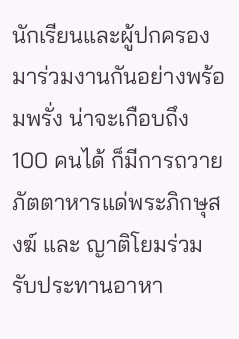นักเรียนและผู้ปกครองมาร่วมงานกันอย่างพร้อมพรั่ง น่าจะเกือบถึง 100 คนได้ ก็มีการถวายภัตตาหารแด่พระภิกษุสงฆ์ และ ญาติโยมร่วมรับประทานอาหา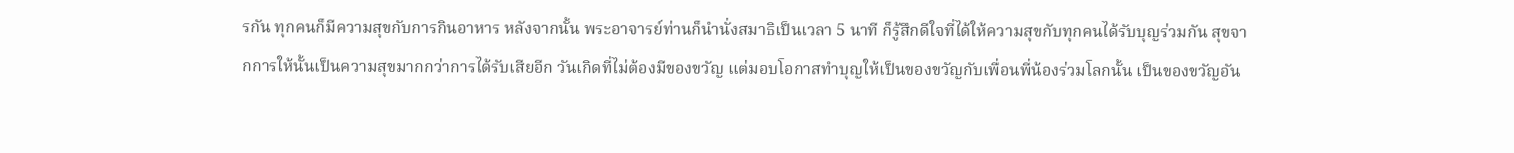รกัน ทุกคนก็มีความสุขกับการกินอาหาร หลังจากนั้น พระอาจารย์ท่านก็นำนั่งสมาธิเป็นเวลา 5 นาที ก็รู้สึกดีใจที่ได้ให้ความสุขกับทุกคนได้รับบุญร่วมกัน สุขจากการให้นั้นเป็นความสุขมากกว่าการได้รับเสียอีก วันเกิดที่ไม่ต้องมีของขวัญ แต่มอบโอกาสทำบุญให้เป็นของขวัญกับเพื่อนพี่น้องร่วมโลกนั้น เป็นของขวัญอัน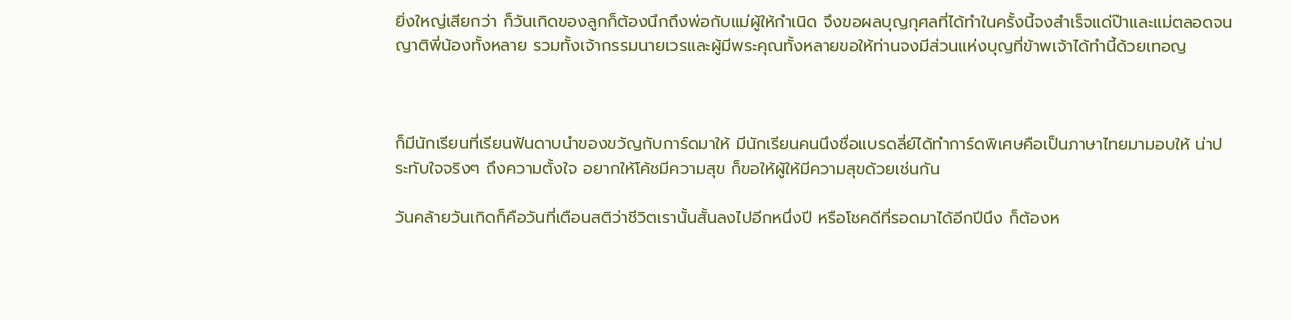ยิ่งใหญ่เสียกว่า ก็วันเกิดของลูกก็ต้องนึกถึงพ่อกับแม่ผู้ให้กำเนิด จึงขอผลบุญกุศลที่ได้ทำในครั้งนี้จงสำเร็จแด่ป๊าและแม่ตลอดจนญาติพี่น้องทั้งหลาย รวมทั้งเจ้ากรรมนายเวรและผู้มีพระคุณทั้งหลายขอให้ท่านจงมีส่วนแห่งบุญที่ข้าพเจ้าได้ทำนี้ด้วยเทอญ



ก็มีนักเรียนที่เรียนฟันดาบนำของขวัญกับการ์ดมาให้ มีนักเรียนคนนึงชื่อแบรดลี่ย์ได้ทำการ์ดพิเศษคือเป็นภาษาไทยมามอบให้ น่าประทับใจจริงๆ ถึงความตั้งใจ อยากให้โค้ชมีความสุข ก็ขอให้ผู้ให้มีความสุขด้วยเช่นกัน

วันคล้ายวันเกิดก็คือวันที่เตือนสติว่าชีวิตเรานั้นสั้นลงไปอีกหนึ่งปี หรือโชคดีที่รอดมาได้อีกปีนึง ก็ต้องห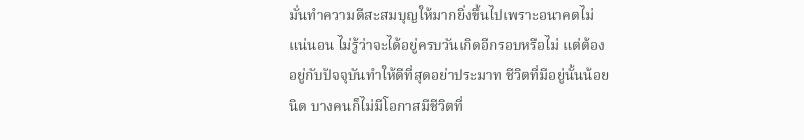มั่นทำความดีสะสมบุญให้มากยิ่งขึ้นไปเพราะอนาคตไม่แน่นอน ไม่รู้ว่าจะได้อยู่ครบวันเกิดอีกรอบหรือไม่ แต่ต้องอยู่กับปัจจุบันทำให้ดีที่สุดอย่าประมาท ชีวิตที่มีอยู่นั้นน้อยนิด บางคนก็ไม่มีโอกาสมีชีวิตที่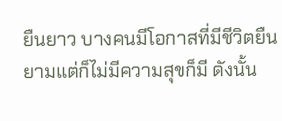ยืนยาว บางคนมีโอกาสที่มีชีวิตยืนยามแต่ก็ไม่มีความสุขก็มี ดังนั้น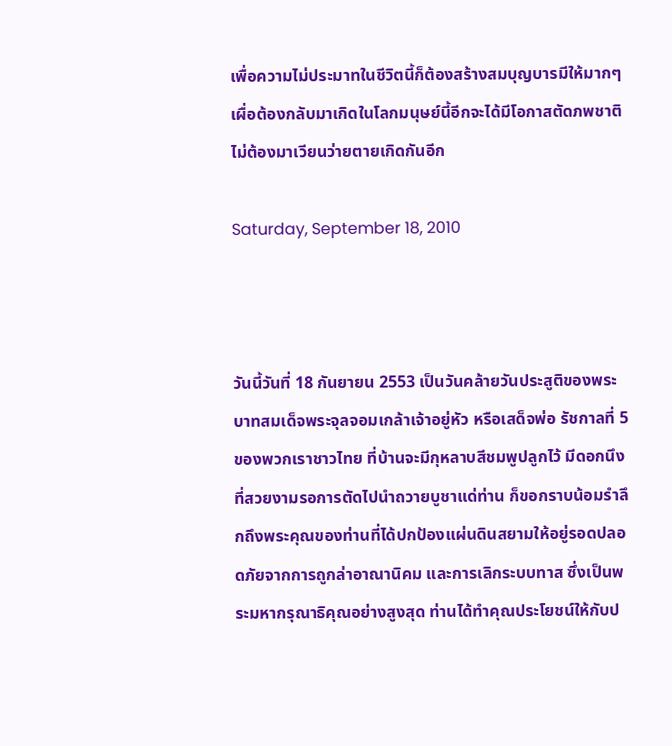เพื่อความไม่ประมาทในชีวิตนี้ก็ต้องสร้างสมบุญบารมีให้มากๆ เผื่อต้องกลับมาเกิดในโลกมนุษย์นี้อีกจะได้มีโอกาสตัดภพชาติไม่ต้องมาเวียนว่ายตายเกิดกันอีก

Saturday, September 18, 2010



วันนี้วันที่ 18 กันยายน 2553 เป็นวันคล้ายวันประสูติของพระบาทสมเด็จพระจุลจอมเกล้าเจ้าอยู่หัว หรือเสด็จพ่อ รัชกาลที่ 5 ของพวกเราชาวไทย ที่บ้านจะมีกุหลาบสีชมพูปลูกไว้ มีดอกนึงที่สวยงามรอการตัดไปนำถวายบูชาแด่ท่าน ก็ขอกราบน้อมรำลึกถึงพระคุณของท่านที่ได้ปกป้องแผ่นดินสยามให้อยู่รอดปลอดภัยจากการถูกล่าอาณานิคม และการเลิกระบบทาส ซึ่งเป็นพระมหากรุณาธิคุณอย่างสูงสุด ท่านได้ทำคุณประโยชน์ให้กับป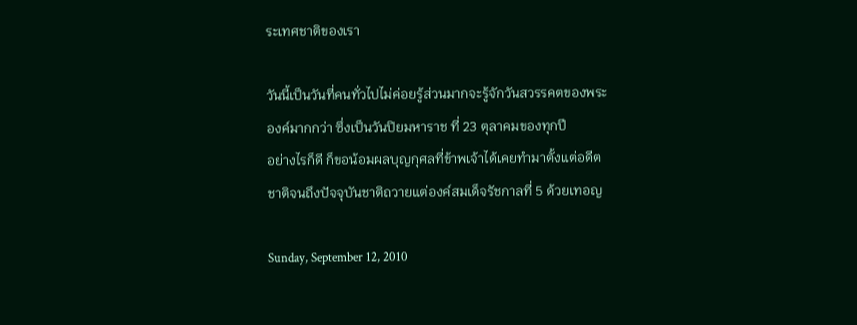ระเทศชาติของเรา

วันนี้เป็นวันที่คนทั่วไปไม่ค่อยรู้ส่วนมากจะรู้จักวันสวรรคตของพระองค์มากกว่า ซึ่งเป็นวันปิยมหาราช ที่ 23 ตุลาคมของทุกปี
อย่างไรก็ดี ก็ขอน้อมผลบุญกุศลที่ข้าพเจ้าได้เคยทำมาตั้งแต่อดีตชาติจนถึงปัจจุบันชาติถวายแต่องค์สมเด็จรัชกาลที่ 5 ด้วยเทอญ

Sunday, September 12, 2010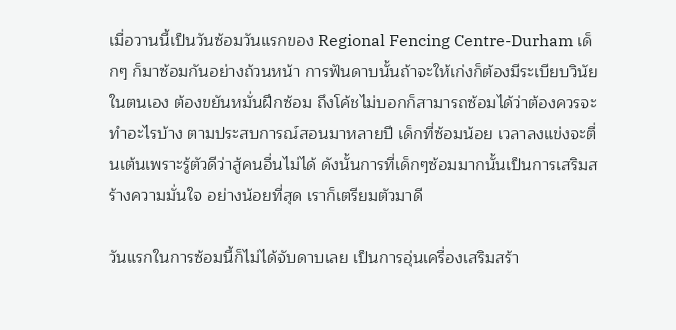เมื่อวานนี้เป็นวันซ้อมวันแรกของ Regional Fencing Centre-Durham เด็กๆ ก็มาซ้อมกันอย่างถ้วนหน้า การฟันดาบนั้นถ้าจะให้เก่งก็ต้องมีระเบียบวินัยในตนเอง ต้องขยันหมั่นฝึกซ้อม ถึงโค้ชไม่บอกก็สามารถซ้อมได้ว่าต้องควรจะทำอะไรบ้าง ตามประสบการณ์สอนมาหลายปี เด็กที่ซ้อมน้อย เวลาลงแข่งจะตื่นเต้นเพราะรู้ตัวดีว่าสู้คนอื่นไม่ได้ ดังนั้นการที่เด็กๆซ้อมมากนั้นเป็นการเสริมสร้างความมั่นใจ อย่างน้อยที่สุด เราก็เตรียมตัวมาดี

วันแรกในการซ้อมนี้ก็ไม่ได้จับดาบเลย เป็นการอุ่นเครื่องเสริมสร้า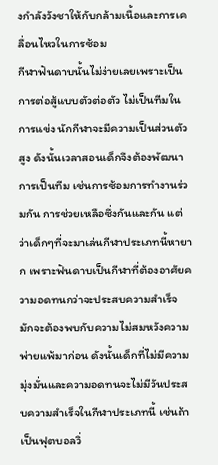งกำลังวังชาให้กับกล้ามเนื้อและการเคลื่อนไหวในการซ้อม
กีฬาฟันดาบนั้นไม่ง่ายเลยเพราะเป็นการต่อสู้แบบตัวต่อตัว ไม่เป็นทีมในการแข่ง นักกีฬาจะมีความเป็นส่วนตัวสูง ดังนั้นเวลาสอนเด็กจึงต้องพัฒนาการเป็นทีม เช่นการซ้อมการทำงานร่วมกัน การช่วยเหลือซึ่งกันและกัน แต่ว่าเด็กๆที่จะมาเล่นกีฬาประเภทนี้หายาก เพราะฟันดาบเป็นกีฬาที่ต้องอาศัยความอดทนกว่าจะประสบความสำเร็จ มักจะต้องพบกับความไม่สมหวังความพ่ายแพ้มาก่อน ดังนั้นเด็กที่ไม่มีความมุ่งมั่นและความอดทนจะไม่มีวันประสบความสำเร็จในกีฬาประเภทนี้ เช่นถ้าเป็นฟุตบอลวิ่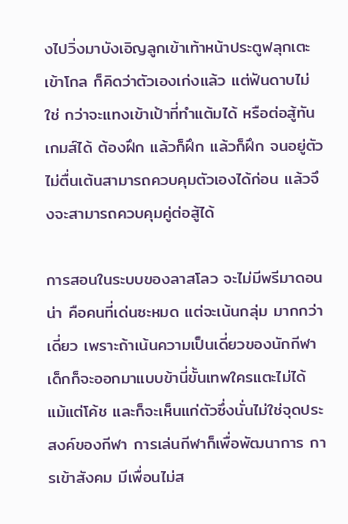งไปวิ่งมาบังเอิญลูกเข้าเท้าหน้าประตูฟลุกเตะเข้าโกล ก็คิดว่าตัวเองเก่งแล้ว แต่ฟันดาบไม่ใช่ กว่าจะแทงเข้าเป้าที่ทำแต้มได้ หรือต่อสู้ทันเกมส์ได้ ต้องฝึก แล้วก็ฝึก แล้วก็ฝึก จนอยู่ตัวไม่ตื่นเต้นสามารถควบคุมตัวเองได้ก่อน แล้วจึงจะสามารถควบคุมคู่ต่อสู้ได้

การสอนในระบบของลาสโลว จะไม่มีพรีมาดอนน่า คือคนที่เด่นซะหมด แต่จะเน้นกลุ่ม มากกว่าเดี่ยว เพราะถ้าเน้นความเป็นเดี่ยวของนักกีฬา เด็กก็จะออกมาแบบข้านี่ขั้นเทพใครแตะไม่ได้ แม้แต่โค้ช และก็จะเห็นแก่ตัวซึ่งนั่นไม่ใช่จุดประสงค์ของกีฬา การเล่นกีฬาก็เพื่อพัฒนาการ การเข้าสังคม มีเพื่อนไม่ส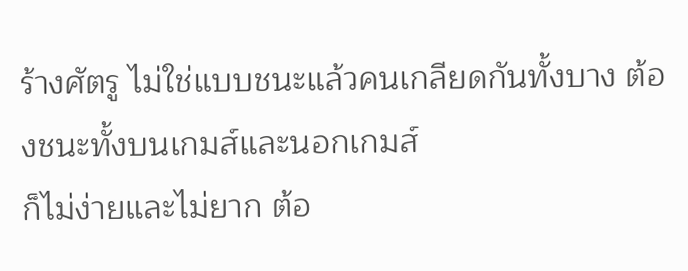ร้างศัตรู ไม่ใช่แบบชนะแล้วคนเกลียดกันทั้งบาง ต้องชนะทั้งบนเกมส์และนอกเกมส์
ก็ไม่ง่ายและไม่ยาก ต้อ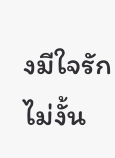งมีใจรักไม่งั้น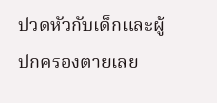ปวดหัวกับเด็กและผู้ปกครองตายเลย